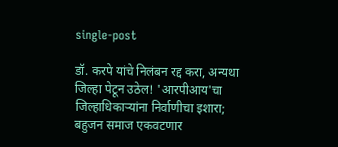single-post

डॉ. करपे यांचे निलंबन रद्द करा, अन्यथा जिल्हा पेटून उठेल! 'आरपीआय'चा जिल्हाधिकाऱ्यांना निर्वाणीचा इशारा; बहुजन समाज एकवटणार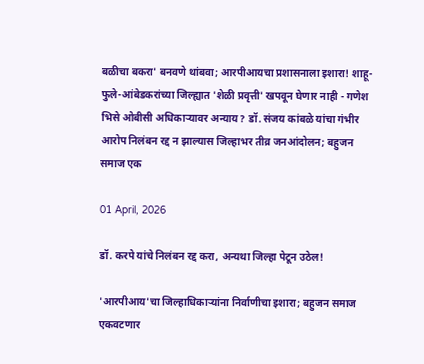बळीचा बकरा' बनवणे थांबवा; आरपीआयचा प्रशासनाला इशारा! शाहू-फुले-आंबेडकरांच्या जिल्ह्यात 'शेळी प्रवृत्ती' खपवून घेणार नाही - गणेश भिसे ओबीसी अधिकाऱ्यावर अन्याय? डॉ. संजय कांबळे यांचा गंभीर आरोप निलंबन रद्द न झाल्यास जिल्हाभर तीव्र जनआंदोलन; बहुजन समाज एक

01 April, 2026

डॉ. करपे यांचे निलंबन रद्द करा, अन्यथा जिल्हा पेटून उठेल!

'आरपीआय'चा जिल्हाधिकाऱ्यांना निर्वाणीचा इशारा; बहुजन समाज एकवटणार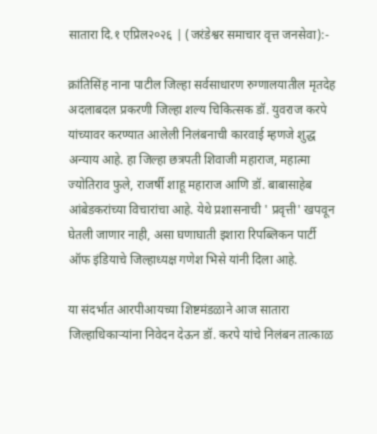सातारा दि.१ एप्रिल२०२६ | (जरंडेश्वर समाचार वृत्त जनसेवा):-

क्रांतिसिंह नाना पाटील जिल्हा सर्वसाधारण रुग्णालयातील मृतदेह अदलाबदल प्रकरणी जिल्हा शल्य चिकित्सक डॉ. युवराज करपे यांच्यावर करण्यात आलेली निलंबनाची कारवाई म्हणजे शुद्ध अन्याय आहे. हा जिल्हा छत्रपती शिवाजी महाराज, महात्मा ज्योतिराव फुले, राजर्षी शाहू महाराज आणि डॉ. बाबासाहेब आंबेडकरांच्या विचारांचा आहे. येथे प्रशासनाची ' प्रवृत्ती' खपवून घेतली जाणार नाही, असा घणाघाती इशारा रिपब्लिकन पार्टी ऑफ इंडियाचे जिल्हाध्यक्ष गणेश भिसे यांनी दिला आहे.

या संदर्भात आरपीआयच्या शिष्टमंडळाने आज सातारा जिल्हाधिकाऱ्यांना निवेदन देऊन डॉ. करपे यांचे निलंबन तात्काळ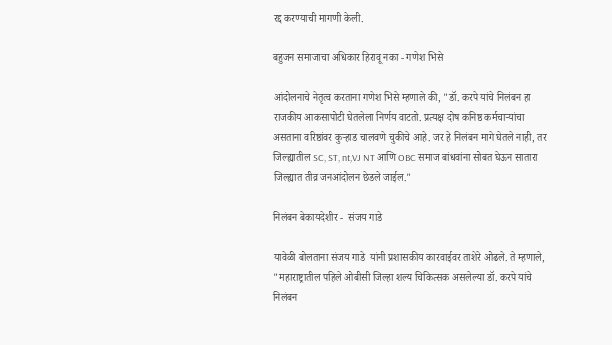रद्द करण्याची मागणी केली.

बहुजन समाजाचा अधिकार हिरावू नका - गणेश भिसे

आंदोलनाचे नेतृत्व करताना गणेश भिसे म्हणाले की, "डॉ. करपे यांचे निलंबन हा राजकीय आकसापोटी घेतलेला निर्णय वाटतो. प्रत्यक्ष दोष कनिष्ठ कर्मचाऱ्यांचा असताना वरिष्ठांवर कुऱ्हाड चालवणे चुकीचे आहे. जर हे निलंबन मागे घेतले नाही, तर जिल्ह्यातील SC, ST, nt,VJ NT आणि OBC समाज बांधवांना सोबत घेऊन सातारा जिल्ह्यात तीव्र जनआंदोलन छेडले जाईल."

निलंबन बेकायदेशीर -  संजय गाडे

यावेळी बोलताना संजय गाडे  यांनी प्रशासकीय कारवाईवर ताशेरे ओढले. ते म्हणाले, "महाराष्ट्रातील पहिले ओबीसी जिल्हा शल्य चिकित्सक असलेल्या डॉ. करपे यांचे निलंबन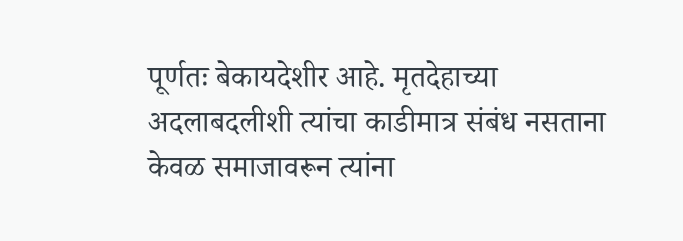पूर्णतः बेकायदेशीर आहे. मृतदेहाच्या अदलाबदलीशी त्यांचा काडीमात्र संबंध नसताना केवळ समाजावरून त्यांना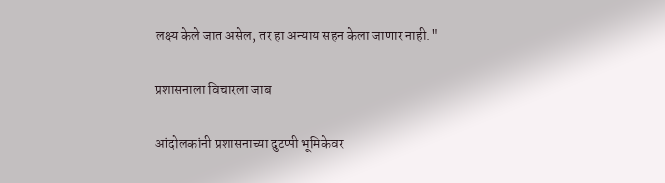लक्ष्य केले जात असेल, तर हा अन्याय सहन केला जाणार नाही."

प्रशासनाला विचारला जाब

आंदोलकांनी प्रशासनाच्या दुटप्पी भूमिकेवर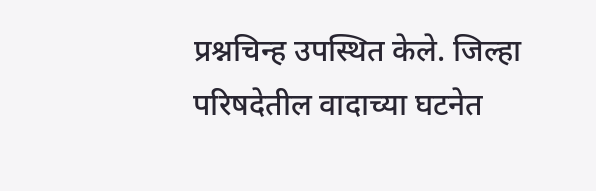प्रश्नचिन्ह उपस्थित केले. जिल्हा परिषदेतील वादाच्या घटनेत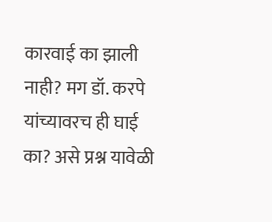कारवाई का झाली नाही? मग डॉ. करपे यांच्यावरच ही घाई का? असे प्रश्न यावेळी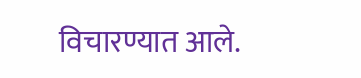विचारण्यात आले.